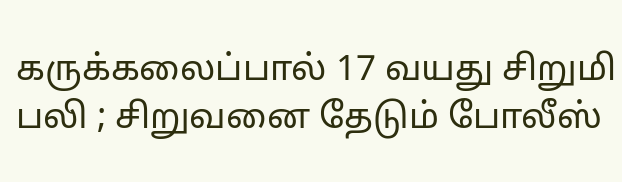கருக்கலைப்பால் 17 வயது சிறுமி பலி ; சிறுவனை தேடும் போலீஸ்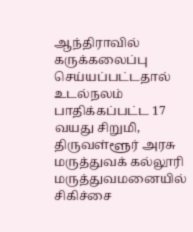ஆந்திராவில் கருக்கலைப்பு செய்யப்பட்டதால் உடல்நலம் பாதிக்கப்பட்ட 17 வயது சிறுமி, திருவள்ளூர் அரசு மருத்துவக் கல்லூரி மருத்துவமனையில் சிகிச்சை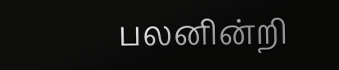பலனின்றி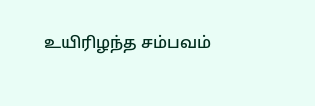உயிரிழந்த சம்பவம்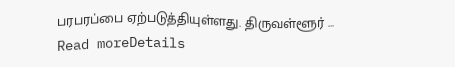பரபரப்பை ஏற்படுத்தியுள்ளது. திருவள்ளூர் ...
Read moreDetails